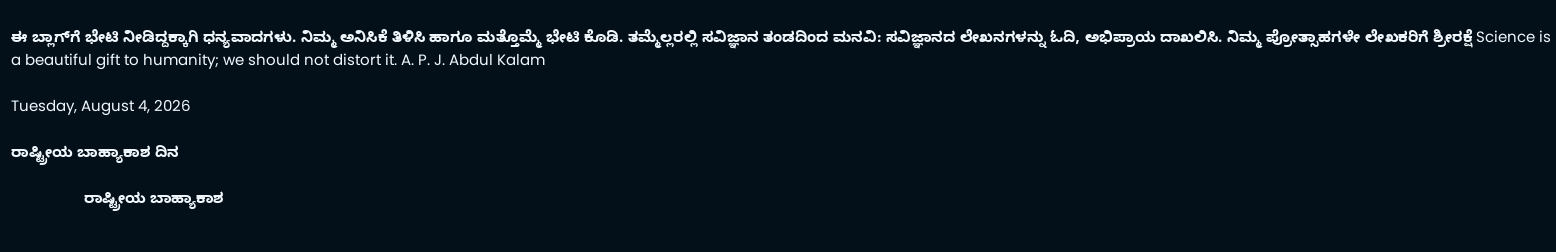ಈ ಬ್ಲಾಗ್‌ಗೆ ಭೇಟಿ ನೀಡಿದ್ದಕ್ಕಾಗಿ ಧನ್ಯವಾದಗಳು. ನಿಮ್ಮ ಅನಿಸಿಕೆ ತಿಳಿಸಿ ಹಾಗೂ ಮತ್ತೊಮ್ಮೆ ಭೇಟಿ ಕೊಡಿ. ತಮ್ಮೆಲ್ಲರಲ್ಲಿ ಸವಿಜ್ಞಾನ ತಂಡದಿಂದ ಮನವಿ: ಸವಿಜ್ಞಾನದ ಲೇಖನಗಳನ್ನು ಓದಿ, ಅಭಿಪ್ರಾಯ ದಾಖಲಿಸಿ. ನಿಮ್ಮ ಪ್ರೋತ್ಸಾಹಗಳೇ ಲೇಖಕರಿಗೆ ಶ್ರೀರಕ್ಷೆ Science is a beautiful gift to humanity; we should not distort it. A. P. J. Abdul Kalam

Tuesday, August 4, 2026

ರಾಷ್ಟ್ರೀಯ ಬಾಹ್ಯಾಕಾಶ ದಿನ

                 ರಾಷ್ಟ್ರೀಯ ಬಾಹ್ಯಾಕಾಶ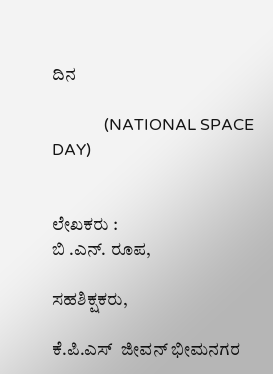ದಿನ

             (NATIONAL SPACE DAY)


ಲೇಖಕರು :
ಬಿ .ಎನ್. ರೂಪ,

ಸಹಶಿಕ್ಷಕರು,

ಕೆ.ಪಿ.ಎಸ್‌  ಜೀವನ್‌ ಭೀಮನಗರ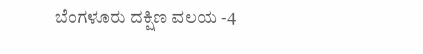ಬೆಂಗಳೂರು ದಕ್ಷಿಣ ವಲಯ -4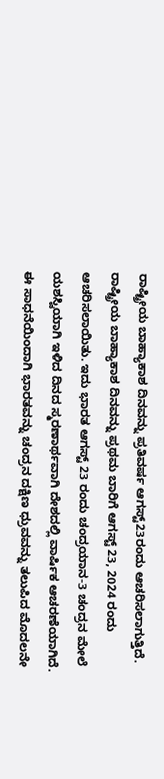ರಾಷ್ಟ್ರೀಯ ಬಾಹ್ಯಾಕಾಶ ದಿನವನ್ನು ಪ್ರತಿವರ್ಷ ಆಗಸ್ಟ್23ರಂದು ಆಚರಿಸಲಾಗುತ್ತಿದೆ. ರಾಷ್ಟ್ರೀಯ ಬಾಹ್ಯಾಕಾಶ ದಿನವನ್ನು ಪ್ರಥಮ ಬಾರಿಗೆ ಆಗಸ್ಟ್ 23, 2024 ರಂದು ಆಚರಿಸಲಾಯಿತು. ಇದು ಭಾರತ ಆಗಸ್ಟ್ 23 ರಂದು ಚಂದ್ರಯಾನ-3 ಚಂದ್ರನ ಮೇಲೆ ಯಶಸ್ವಿಯಾಗಿ ಇಳಿದ ದಿನದ ಸ್ಮರಣಾರ್ಥವಾಗಿ ದೇಶದಲ್ಲಿ ವಾರ್ಷಿಕ ಆಚರಣೆಯಾಗಿದೆ. ಈ ಸಾಧನೆಯಿಂದಾಗಿ ಭಾರತವನ್ನು ಚಂದ್ರನ ದಕ್ಷಿಣ ಧ್ರುವವನ್ನು ತಲುಪಿದ ಮೊದಲನೇ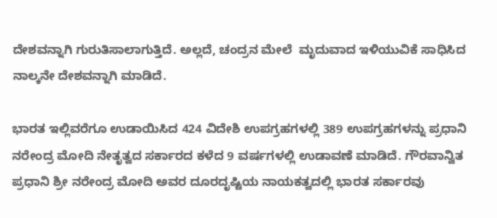ದೇಶವನ್ನಾಗಿ ಗುರುತಿಸಾಲಾಗುತ್ತಿದೆ. ಅಲ್ಲದೆ, ಚಂದ್ರನ ಮೇಲೆ  ಮೃದುವಾದ ಇಳಿಯುವಿಕೆ ಸಾಧಿಸಿದ ನಾಲ್ಕನೇ ದೇಶವನ್ನಾಗಿ ಮಾಡಿದೆ.

ಭಾರತ ಇಲ್ಲಿವರೆಗೂ ಉಡಾಯಿಸಿದ 424 ವಿದೇಶಿ ಉಪಗ್ರಹಗಳಲ್ಲಿ 389 ಉಪಗ್ರಹಗಳನ್ನು ಪ್ರಧಾನಿ ನರೇಂದ್ರ ಮೋದಿ ನೇತೃತ್ವದ ಸರ್ಕಾರದ ಕಳೆದ 9 ವರ್ಷಗಳಲ್ಲಿ ಉಡಾವಣೆ ಮಾಡಿದೆ. ಗೌರವಾನ್ವಿತ ಪ್ರಧಾನಿ ಶ್ರೀ ನರೇಂದ್ರ ಮೋದಿ ಅವರ ದೂರದೃಷ್ಟಿಯ ನಾಯಕತ್ವದಲ್ಲಿ ಭಾರತ ಸರ್ಕಾರವು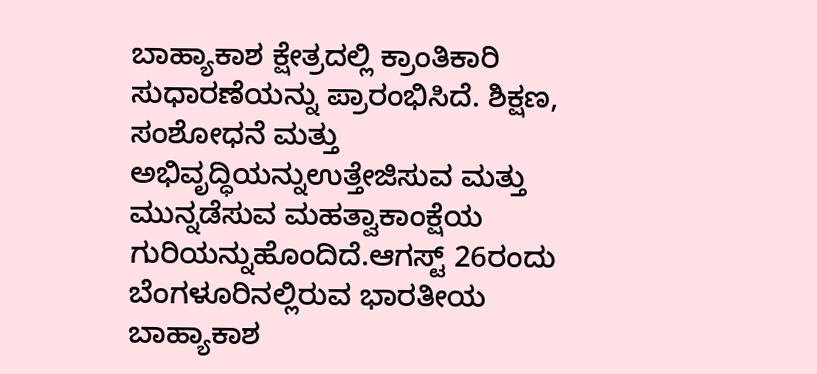ಬಾಹ್ಯಾಕಾಶ ಕ್ಷೇತ್ರದಲ್ಲಿ ಕ್ರಾಂತಿಕಾರಿ ಸುಧಾರಣೆಯನ್ನು ಪ್ರಾರಂಭಿಸಿದೆ. ಶಿಕ್ಷಣ, ಸಂಶೋಧನೆ ಮತ್ತು ಅಭಿವೃದ್ಧಿಯನ್ನುಉತ್ತೇಜಿಸುವ ಮತ್ತು ಮುನ್ನಡೆಸುವ ಮಹತ್ವಾಕಾಂಕ್ಷೆಯ ಗುರಿಯನ್ನುಹೊಂದಿದೆ.ಆಗಸ್ಟ್ 26ರಂದು ಬೆಂಗಳೂರಿನಲ್ಲಿರುವ ಭಾರತೀಯ ಬಾಹ್ಯಾಕಾಶ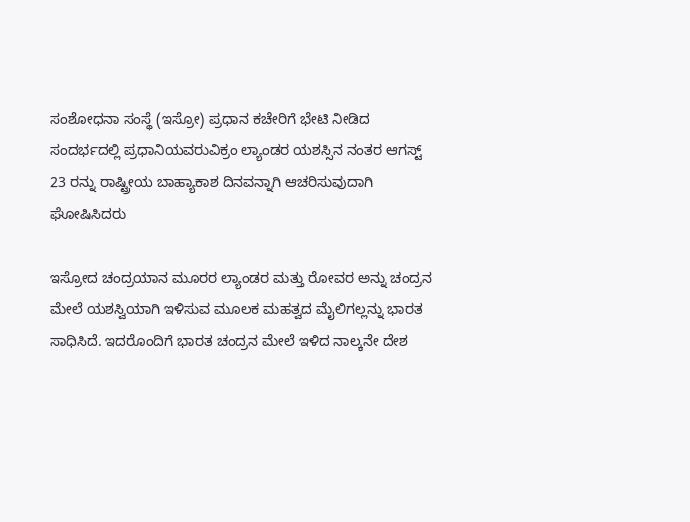ಸಂಶೋಧನಾ ಸಂಸ್ಥೆ (ಇಸ್ರೋ) ಪ್ರಧಾನ ಕಚೇರಿಗೆ ಭೇಟಿ ನೀಡಿದ ಸಂದರ್ಭದಲ್ಲಿ ಪ್ರಧಾನಿಯವರುವಿಕ್ರಂ ಲ್ಯಾಂಡರ ಯಶಸ್ಸಿನ ನಂತರ ಆಗಸ್ಟ್ 23 ರನ್ನು ರಾಷ್ಟ್ರೀಯ ಬಾಹ್ಯಾಕಾಶ ದಿನವನ್ನಾಗಿ ಆಚರಿಸುವುದಾಗಿ ಘೋಷಿಸಿದರು

ಇಸ್ರೋದ ಚಂದ್ರಯಾನ ಮೂರರ ಲ್ಯಾಂಡರ ಮತ್ತು ರೋವರ ಅನ್ನು ಚಂದ್ರನ ಮೇಲೆ ಯಶಸ್ವಿಯಾಗಿ ಇಳಿಸುವ ಮೂಲಕ ಮಹತ್ವದ ಮೈಲಿಗಲ್ಲನ್ನು ಭಾರತ ಸಾಧಿಸಿದೆ. ಇದರೊಂದಿಗೆ ಭಾರತ ಚಂದ್ರನ ಮೇಲೆ ಇಳಿದ ನಾಲ್ಕನೇ ದೇಶ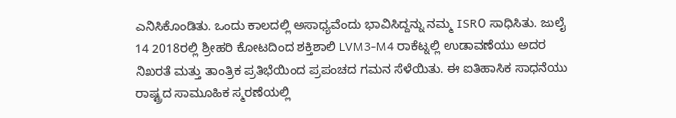ಎನಿಸಿಕೊಂಡಿತು. ಒಂದು ಕಾಲದಲ್ಲಿ ಅಸಾಧ್ಯವೆಂದು ಭಾವಿಸಿದ್ದನ್ನು ನಮ್ಮ ISR೦ ಸಾಧಿಸಿತು. ಜುಲೈ 14 2018ರಲ್ಲಿ ಶ್ರೀಹರಿ ಕೋಟದಿಂದ ಶಕ್ತಿಶಾಲಿ LVM3-M4 ರಾಕೆಟ್ನಲ್ಲಿ ಉಡಾವಣೆಯು ಅದರ ನಿಖರತೆ ಮತ್ತು ತಾಂತ್ರಿಕ ಪ್ರತಿಭೆಯಿಂದ ಪ್ರಪಂಚದ ಗಮನ ಸೆಳೆಯಿತು. ಈ ಐತಿಹಾಸಿಕ ಸಾಧನೆಯು ರಾಷ್ಟ್ರದ ಸಾಮೂಹಿಕ ಸ್ಮರಣೆಯಲ್ಲಿ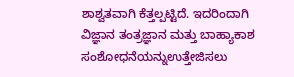ಶಾಶ್ವತವಾಗಿ ಕೆತ್ತಲ್ಪಟ್ಟಿದೆ. ಇದರಿಂದಾಗಿ ವಿಜ್ಞಾನ ತಂತ್ರಜ್ಞಾನ ಮತ್ತು ಬಾಹ್ಯಾಕಾಶ ಸಂಶೋಧನೆಯನ್ನುಉತ್ತೇಜಿಸಲು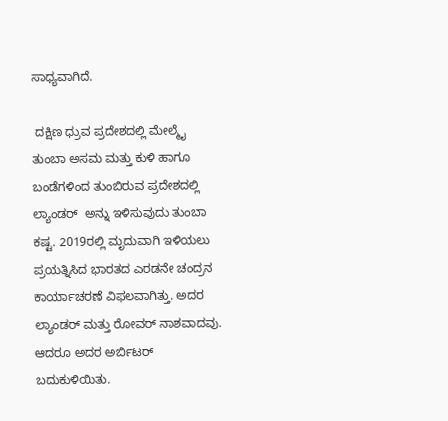ಸಾಧ್ಯವಾಗಿದೆ.

 ದಕ್ಷಿಣ ಧ್ರುವ ಪ್ರದೇಶದಲ್ಲಿ ಮೇಲ್ಮೈ ತುಂಬಾ ಅಸಮ ಮತ್ತು ಕುಳಿ ಹಾಗೂ ಬಂಡೆಗಳಿಂದ ತುಂಬಿರುವ ಪ್ರದೇಶದಲ್ಲಿ ಲ್ಯಾಂಡರ್  ಅನ್ನು ಇಳಿಸುವುದು ತುಂಬಾ ಕಷ್ಟ. 2019ರಲ್ಲಿ ಮೃದುವಾಗಿ ಇಳಿಯಲು ಪ್ರಯತ್ನಿಸಿದ ಭಾರತದ ಎರಡನೇ ಚಂದ್ರನ ಕಾರ್ಯಾಚರಣೆ ವಿಫಲವಾಗಿತ್ತು. ಅದರ ಲ್ಯಾಂಡರ್‌ ಮತ್ತು ರೋವರ್‌ ನಾಶವಾದವು. ಆದರೂ ಅದರ ಅರ್ಬಿಟರ್‌ ಬದುಕುಳಿಯಿತು.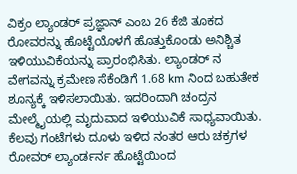ವಿಕ್ರಂ ಲ್ಯಾಂಡರ್‌ ಪ್ರಜ್ಞಾನ್ ಎಂಬ 26 ಕೆಜಿ ತೂಕದ ರೋವರನ್ನು ಹೊಟ್ಟೆಯೊಳಗೆ ಹೊತ್ತುಕೊಂಡು ಅನಿಶ್ಚಿತ ಇಳಿಯುವಿಕೆಯನ್ನು ಪ್ರಾರಂಭಿಸಿತು. ಲ್ಯಾಂಡರ್‌ ನ ವೇಗವನ್ನು ಕ್ರಮೇಣ ಸೆಕೆಂಡಿಗೆ 1.68 km ನಿಂದ ಬಹುತೇಕ ಶೂನ್ಯಕ್ಕೆ ಇಳಿಸಲಾಯಿತು. ಇದರಿಂದಾಗಿ ಚಂದ್ರನ ಮೇಲ್ಮೈಯಲ್ಲಿ ಮೃದುವಾದ ಇಳಿಯುವಿಕೆ ಸಾಧ್ಯವಾಯಿತು. ಕೆಲವು ಗಂಟೆಗಳು ದೂಳು ಇಳಿದ ನಂತರ ಆರು ಚಕ್ರಗಳ ರೋವರ್‌ ಲ್ಯಾಂರ್ಡರ್ನ‌ ಹೊಟ್ಟೆಯಿಂದ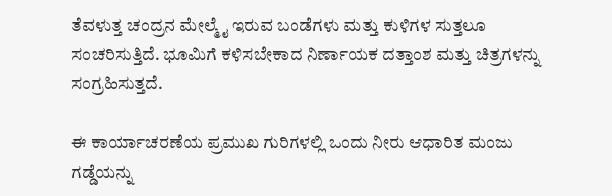ತೆವಳುತ್ತ ಚಂದ್ರನ ಮೇಲ್ಮೈ ಇರುವ ಬಂಡೆಗಳು ಮತ್ತು ಕುಳಿಗಳ ಸುತ್ತಲೂ ಸಂಚರಿಸುತ್ತಿದೆ. ಭೂಮಿಗೆ ಕಳಿಸಬೇಕಾದ ನಿರ್ಣಾಯಕ ದತ್ತಾಂಶ ಮತ್ತು ಚಿತ್ರಗಳನ್ನು ಸಂಗ್ರಹಿಸುತ್ತದೆ.

ಈ ಕಾರ್ಯಾಚರಣೆಯ ಪ್ರಮುಖ ಗುರಿಗಳಲ್ಲಿ ಒಂದು ನೀರು ಆಧಾರಿತ ಮಂಜು ಗಡ್ಡೆಯನ್ನು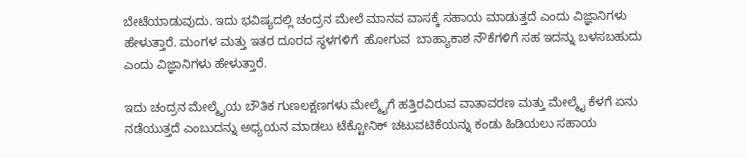ಬೇಟೆಯಾಡುವುದು. ಇದು ಭವಿಷ್ಯದಲ್ಲಿ ಚಂದ್ರನ ಮೇಲೆ ಮಾನವ ವಾಸಕ್ಕೆ ಸಹಾಯ ಮಾಡುತ್ತದೆ ಎಂದು ವಿಜ್ಞಾನಿಗಳು ಹೇಳುತ್ತಾರೆ. ಮಂಗಳ ಮತ್ತು ಇತರ ದೂರದ ಸ್ಥಳಗಳಿಗೆ  ಹೋಗುವ  ಬಾಹ್ಯಾಕಾಶ ನೌಕೆಗಳಿಗೆ ಸಹ ಇದನ್ನು ಬಳಸಬಹುದು ಎಂದು ವಿಜ್ಞಾನಿಗಳು ಹೇಳುತ್ತಾರೆ.

ಇದು ಚಂದ್ರನ ಮೇಲ್ಮೈಯ ಬೌತಿಕ ಗುಣಲಕ್ಷಣಗಳು ಮೇಲ್ಮೈಗೆ ಹತ್ತಿರವಿರುವ ವಾತಾವರಣ ಮತ್ತು ಮೇಲ್ಮೈ ಕೆಳಗೆ ಏನು ನಡೆಯುತ್ತದೆ ಎಂಬುದನ್ನು ಅಧ್ಯಯನ ಮಾಡಲು ಟೆಕ್ಟೋನಿಕ್ ಚಟುವಟಿಕೆಯನ್ನು ಕಂಡು ಹಿಡಿಯಲು ಸಹಾಯ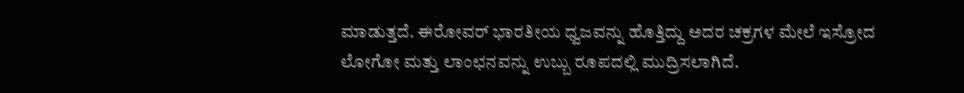ಮಾಡುತ್ತದೆ. ಈರೋವರ್‌ ಭಾರತೀಯ ಧ್ವಜವನ್ನು ಹೊತ್ತಿದ್ದು ಅದರ ಚಕ್ರಗಳ ಮೇಲೆ ಇಸ್ರೋದ ಲೋಗೋ ಮತ್ತು ಲಾಂಛನವನ್ನು ಉಬ್ಬು ರೂಪದಲ್ಲಿ ಮುದ್ರಿಸಲಾಗಿದೆ.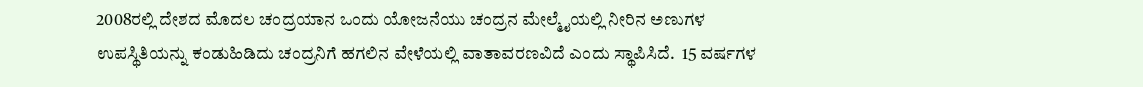2008ರಲ್ಲಿ ದೇಶದ ಮೊದಲ ಚಂದ್ರಯಾನ ಒಂದು ಯೋಜನೆಯು ಚಂದ್ರನ ಮೇಲ್ಮೈಯಲ್ಲಿ ನೀರಿನ ಅಣುಗಳ ಉಪಸ್ಥಿತಿಯನ್ನು ಕಂಡುಹಿಡಿದು ಚಂದ್ರನಿಗೆ ಹಗಲಿನ ವೇಳೆಯಲ್ಲಿ ವಾತಾವರಣವಿದೆ ಎಂದು ಸ್ಥಾಪಿಸಿದೆ.  15 ವರ್ಷಗಳ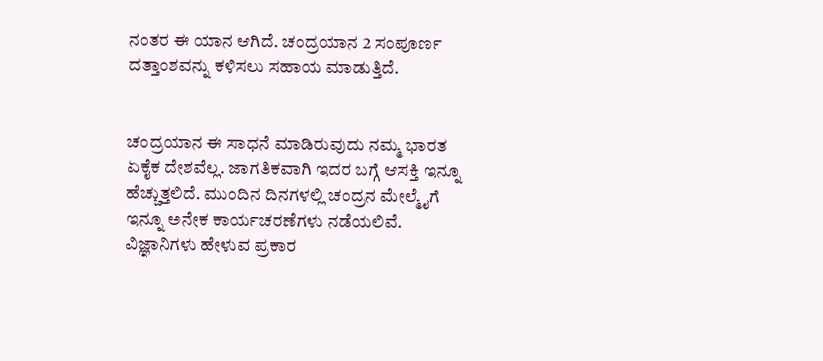ನಂತರ ಈ ಯಾನ ಆಗಿದೆ. ಚಂದ್ರಯಾನ 2 ಸಂಪೂರ್ಣ ದತ್ತಾಂಶವನ್ನು ಕಳಿಸಲು ಸಹಾಯ ಮಾಡುತ್ತಿದೆ.


ಚಂದ್ರಯಾನ ಈ ಸಾಧನೆ ಮಾಡಿರುವುದು ನಮ್ಮ ಭಾರತ ಏಕೈಕ ದೇಶವೆಲ್ಲ. ಜಾಗತಿಕವಾಗಿ ಇದರ ಬಗ್ಗೆ ಆಸಕ್ತಿ ಇನ್ನೂ ಹೆಚ್ಚುತ್ತಲಿದೆ. ಮುಂದಿನ ದಿನಗಳಲ್ಲಿ ಚಂದ್ರನ ಮೇಲ್ಮೈಗೆ ಇನ್ನೂ ಅನೇಕ ಕಾರ್ಯಚರಣೆಗಳು ನಡೆಯಲಿವೆ. ವಿಜ್ಞಾನಿಗಳು ಹೇಳುವ ಪ್ರಕಾರ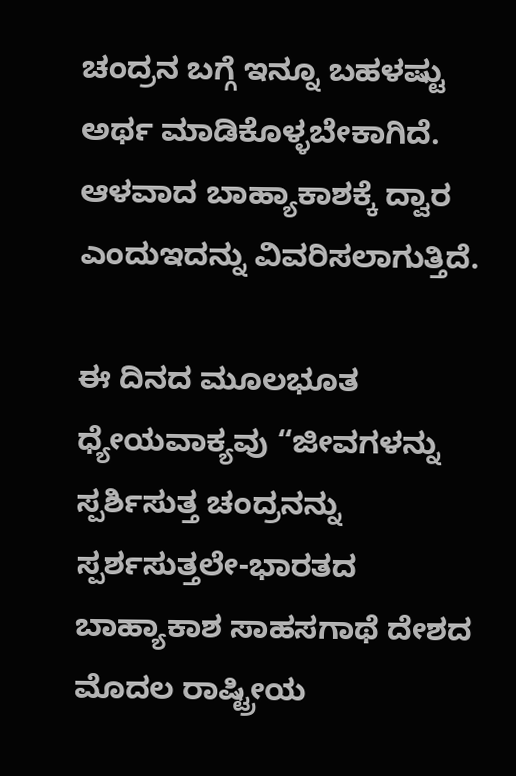ಚಂದ್ರನ ಬಗ್ಗೆ ಇನ್ನೂ ಬಹಳಷ್ಟು ಅರ್ಥ ಮಾಡಿಕೊಳ್ಳಬೇಕಾಗಿದೆ. ಆಳವಾದ ಬಾಹ್ಯಾಕಾಶಕ್ಕೆ ದ್ವಾರ ಎಂದುಇದನ್ನು ವಿವರಿಸಲಾಗುತ್ತಿದೆ.

ಈ ದಿನದ ಮೂಲಭೂತ ಧ್ಯೇಯವಾಕ್ಯವು “ಜೀವಗಳನ್ನು ಸ್ಪರ್ಶಿಸುತ್ತ ಚಂದ್ರನನ್ನು ಸ್ಪರ್ಶಸುತ್ತಲೇ-ಭಾರತದ ಬಾಹ್ಯಾಕಾಶ ಸಾಹಸಗಾಥೆ ದೇಶದ ಮೊದಲ ರಾಷ್ಟ್ರೀಯ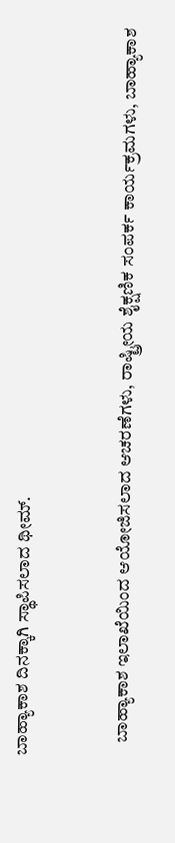ಬಾಹ್ಯಾಕಾಶ ದಿನಕ್ಕಾಗಿ ಸ್ಥಾಪಿಸಲಾದ ಥೀಮ್.


    ಬಾಹ್ಯಾಕಾಶ ಇಲಾಖೆಯಿಂದ ಆಯೋಜಿಸಲಾದ ಆಚರಣೆಗಳು, ರಾಷ್ಟ್ರೀಯ ಶೈಕ್ಷಣಿಕ ಸಂಪರ್ಕ ಕಾರ್ಯಕ್ರಮಗಳು, ಬಾಹ್ಯಾಕಾಶ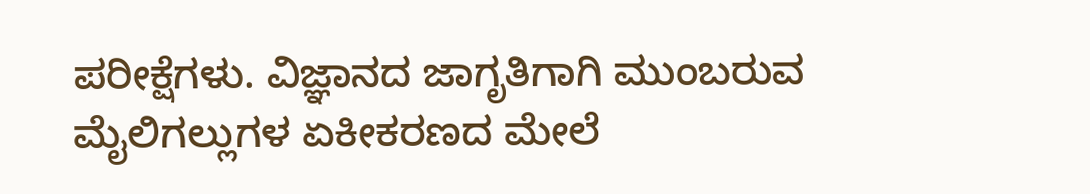ಪರೀಕ್ಷೆಗಳು. ವಿಜ್ಞಾನದ ಜಾಗೃತಿಗಾಗಿ ಮುಂಬರುವ ಮೈಲಿಗಲ್ಲುಗಳ ಏಕೀಕರಣದ ಮೇಲೆ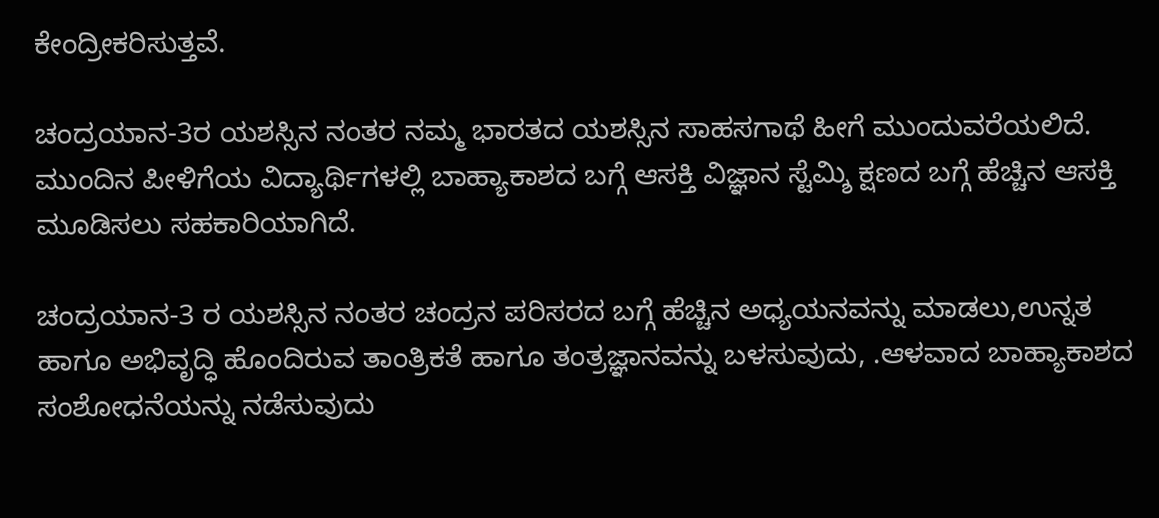ಕೇಂದ್ರೀಕರಿಸುತ್ತವೆ.

ಚಂದ್ರಯಾನ-3ರ ಯಶಸ್ಸಿನ ನಂತರ ನಮ್ಮ ಭಾರತದ ಯಶಸ್ಸಿನ ಸಾಹಸಗಾಥೆ ಹೀಗೆ ಮುಂದುವರೆಯಲಿದೆ. ಮುಂದಿನ ಪೀಳಿಗೆಯ ವಿದ್ಯಾರ್ಥಿಗಳಲ್ಲಿ ಬಾಹ್ಯಾಕಾಶದ ಬಗ್ಗೆ ಆಸಕ್ತಿ ವಿಜ್ಞಾನ ಸ್ಟೆಮ್ಶಿ ಕ್ಷಣದ ಬಗ್ಗೆ ಹೆಚ್ಚಿನ ಆಸಕ್ತಿ ಮೂಡಿಸಲು ಸಹಕಾರಿಯಾಗಿದೆ.

ಚಂದ್ರಯಾನ-3 ರ ಯಶಸ್ಸಿನ ನಂತರ ಚಂದ್ರನ ಪರಿಸರದ ಬಗ್ಗೆ ಹೆಚ್ಚಿನ ಅಧ್ಯಯನವನ್ನು ಮಾಡಲು,ಉನ್ನತ ಹಾಗೂ ಅಭಿವೃದ್ಧಿ ಹೊಂದಿರುವ ತಾಂತ್ರಿಕತೆ ಹಾಗೂ ತಂತ್ರಜ್ಞಾನವನ್ನು ಬಳಸುವುದು, .ಆಳವಾದ ಬಾಹ್ಯಾಕಾಶದ ಸಂಶೋಧನೆಯನ್ನು ನಡೆಸುವುದು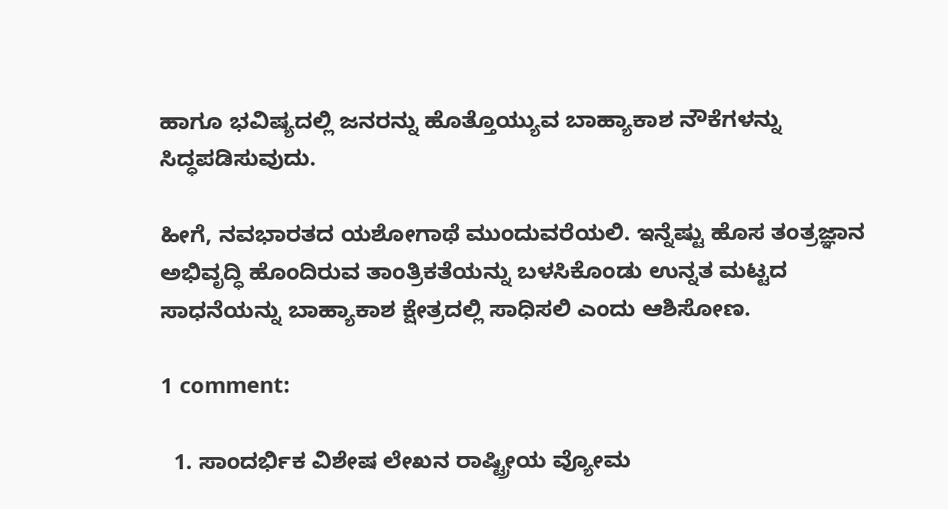ಹಾಗೂ ಭವಿಷ್ಯದಲ್ಲಿ ಜನರನ್ನು ಹೊತ್ತೊಯ್ಯುವ ಬಾಹ್ಯಾಕಾಶ ನೌಕೆಗಳನ್ನು ಸಿದ್ಧಪಡಿಸುವುದು.

ಹೀಗೆ, ನವಭಾರತದ ಯಶೋಗಾಥೆ ಮುಂದುವರೆಯಲಿ. ಇನ್ನೆಷ್ಟು ಹೊಸ ತಂತ್ರಜ್ಞಾನ ಅಭಿವೃದ್ಧಿ ಹೊಂದಿರುವ ತಾಂತ್ರಿಕತೆಯನ್ನು ಬಳಸಿಕೊಂಡು ಉನ್ನತ ಮಟ್ಟದ ಸಾಧನೆಯನ್ನು ಬಾಹ್ಯಾಕಾಶ ಕ್ಷೇತ್ರದಲ್ಲಿ ಸಾಧಿಸಲಿ ಎಂದು ಆಶಿಸೋಣ.

1 comment:

  1. ಸಾಂದರ್ಭಿಕ ವಿಶೇಷ ಲೇಖನ ರಾಷ್ಟ್ರೀಯ ವ್ಯೋಮ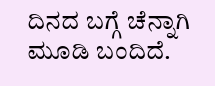ದಿನದ ಬಗ್ಗೆ ಚೆನ್ನಾಗಿ ಮೂಡಿ ಬಂದಿದೆ.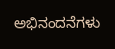ಅಭಿನಂದನೆಗಳು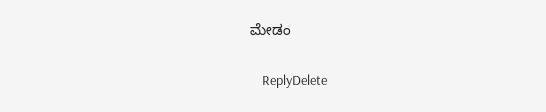ಮೇಡಂ

    ReplyDelete